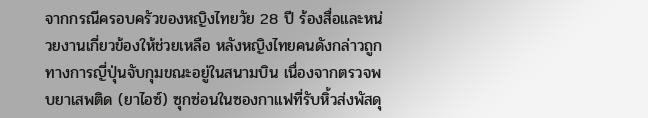จากกรณีครอบครัวของหญิงไทยวัย 28 ปี ร้องสื่อและหน่วยงานเกี่ยวข้องให้ช่วยเหลือ หลังหญิงไทยคนดังกล่าวถูกทางการญี่ปุ่นจับกุมขณะอยู่ในสนามบิน เนื่องจากตรวจพบยาเสพติด (ยาไอซ์) ซุกซ่อนในซองกาแฟที่รับหิ้วส่งพัสดุ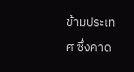ข้ามประเทศ ซึ่งคาด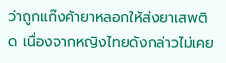ว่าถูกแก๊งค้ายาหลอกให้ส่งยาเสพติด เนื่องจากหญิงไทยดังกล่าวไม่เคย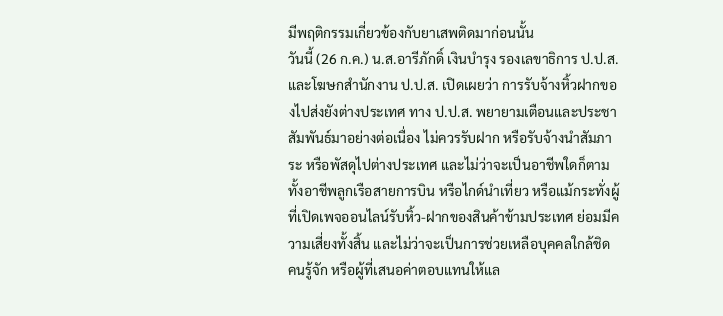มีพฤติกรรมเกี่ยวข้องกับยาเสพติดมาก่อนนั้น
วันนี้ (26 ก.ค.) น.ส.อารีภักดิ์ เงินบำรุง รองเลขาธิการ ป.ป.ส. และโฆษกสำนักงาน ป.ป.ส. เปิดเผยว่า การรับจ้างหิ้วฝากของไปส่งยังต่างประเทศ ทาง ป.ป.ส. พยายามเตือนและประชาสัมพันธ์มาอย่างต่อเนื่อง ไม่ควรรับฝาก หรือรับจ้างนำสัมภาระ หรือพัสดุไปต่างประเทศ และไม่ว่าจะเป็นอาชีพใดก็ตาม ทั้งอาชีพลูกเรือสายการบิน หรือไกด์นำเที่ยว หรือแม้กระทั่งผู้ที่เปิดเพจออนไลน์รับหิ้ว-ฝากของสินค้าข้ามประเทศ ย่อมมีความเสี่ยงทั้งสิ้น และไม่ว่าจะเป็นการช่วยเหลือบุคคลใกล้ชิด คนรู้จัก หรือผู้ที่เสนอค่าตอบแทนให้แล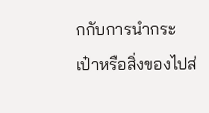กกับการนำกระเป๋าหรือสิ่งของไปส่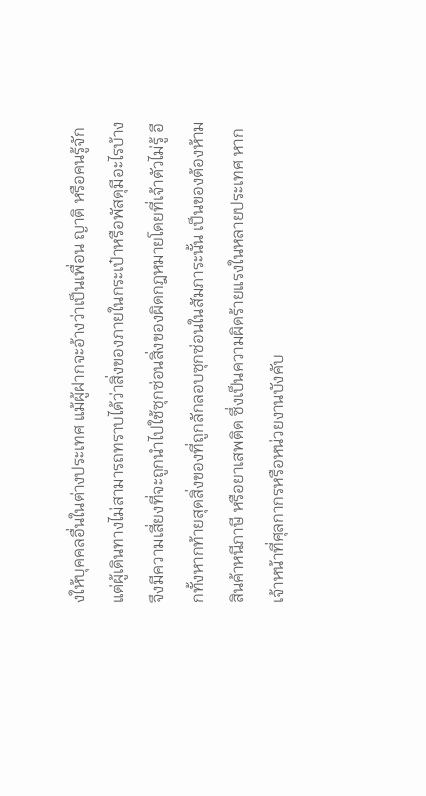งให้บุคคลอื่นในต่างประเทศ แม้ผู้ฝากจะอ้างว่าเป็นเพื่อน ญาติ หรือคนรู้จัก แต่ผู้เดินทางไม่สามารถทราบได้ว่าสิ่งของภายในกระเป๋าหรือพัสดุมีอะไรบ้าง จึงมีความเสี่ยงที่จะถูกนำไปใช้ซุกซ่อนสิ่งของผิดกฎหมายโดยที่เจ้าตัวไม่รู้ อีกทั้งหากท้ายสุดสิ่งของที่ถูกลักลอบซุกซ่อนในสัมภาระนั้น เป็นของต้องห้าม สินค้าหนีภาษี หรือยาเสพติด ซึ่งเป็นความผิดร้ายแรงในหลายประเทศ หากเจ้าหน้าที่ศุลกากรหรือหน่วยงานบังคับ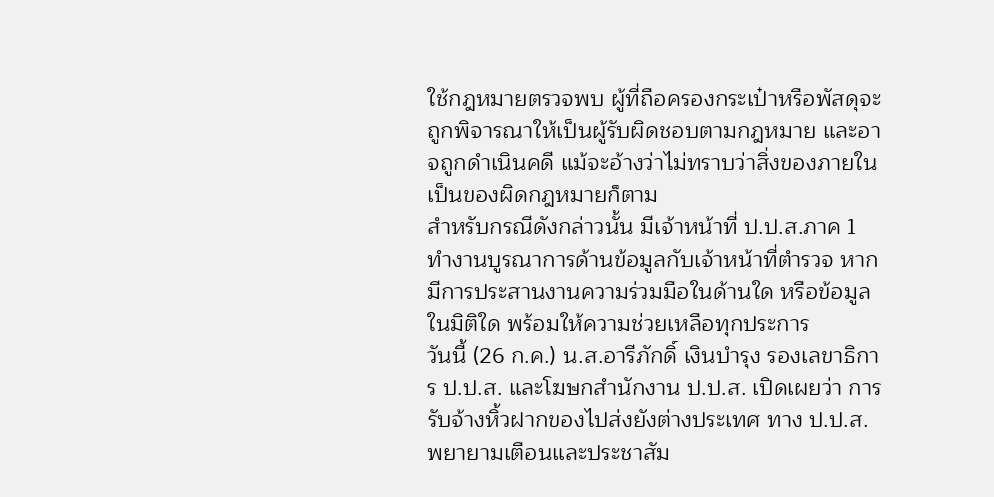ใช้กฎหมายตรวจพบ ผู้ที่ถือครองกระเป๋าหรือพัสดุจะถูกพิจารณาให้เป็นผู้รับผิดชอบตามกฎหมาย และอาจถูกดำเนินคดี แม้จะอ้างว่าไม่ทราบว่าสิ่งของภายในเป็นของผิดกฎหมายก็ตาม
สำหรับกรณีดังกล่าวนั้น มีเจ้าหน้าที่ ป.ป.ส.ภาค 1 ทำงานบูรณาการด้านข้อมูลกับเจ้าหน้าที่ตำรวจ หากมีการประสานงานความร่วมมือในด้านใด หรือข้อมูลในมิติใด พร้อมให้ความช่วยเหลือทุกประการ
วันนี้ (26 ก.ค.) น.ส.อารีภักดิ์ เงินบำรุง รองเลขาธิการ ป.ป.ส. และโฆษกสำนักงาน ป.ป.ส. เปิดเผยว่า การรับจ้างหิ้วฝากของไปส่งยังต่างประเทศ ทาง ป.ป.ส. พยายามเตือนและประชาสัม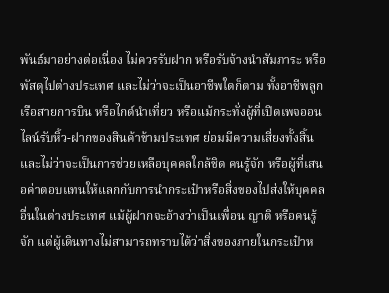พันธ์มาอย่างต่อเนื่อง ไม่ควรรับฝาก หรือรับจ้างนำสัมภาระ หรือพัสดุไปต่างประเทศ และไม่ว่าจะเป็นอาชีพใดก็ตาม ทั้งอาชีพลูกเรือสายการบิน หรือไกด์นำเที่ยว หรือแม้กระทั่งผู้ที่เปิดเพจออนไลน์รับหิ้ว-ฝากของสินค้าข้ามประเทศ ย่อมมีความเสี่ยงทั้งสิ้น และไม่ว่าจะเป็นการช่วยเหลือบุคคลใกล้ชิด คนรู้จัก หรือผู้ที่เสนอค่าตอบแทนให้แลกกับการนำกระเป๋าหรือสิ่งของไปส่งให้บุคคลอื่นในต่างประเทศ แม้ผู้ฝากจะอ้างว่าเป็นเพื่อน ญาติ หรือคนรู้จัก แต่ผู้เดินทางไม่สามารถทราบได้ว่าสิ่งของภายในกระเป๋าห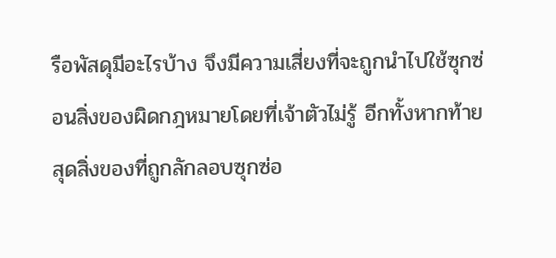รือพัสดุมีอะไรบ้าง จึงมีความเสี่ยงที่จะถูกนำไปใช้ซุกซ่อนสิ่งของผิดกฎหมายโดยที่เจ้าตัวไม่รู้ อีกทั้งหากท้ายสุดสิ่งของที่ถูกลักลอบซุกซ่อ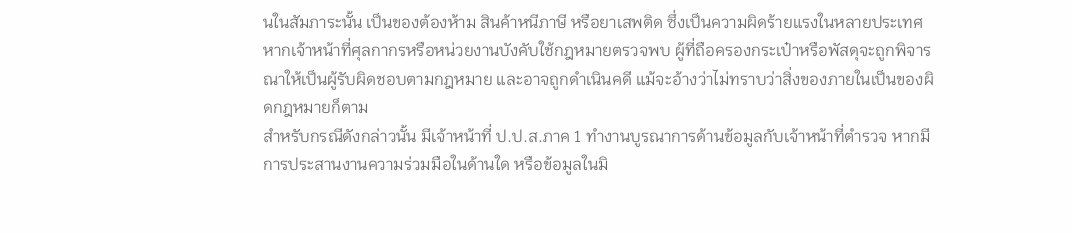นในสัมภาระนั้น เป็นของต้องห้าม สินค้าหนีภาษี หรือยาเสพติด ซึ่งเป็นความผิดร้ายแรงในหลายประเทศ หากเจ้าหน้าที่ศุลกากรหรือหน่วยงานบังคับใช้กฎหมายตรวจพบ ผู้ที่ถือครองกระเป๋าหรือพัสดุจะถูกพิจารณาให้เป็นผู้รับผิดชอบตามกฎหมาย และอาจถูกดำเนินคดี แม้จะอ้างว่าไม่ทราบว่าสิ่งของภายในเป็นของผิดกฎหมายก็ตาม
สำหรับกรณีดังกล่าวนั้น มีเจ้าหน้าที่ ป.ป.ส.ภาค 1 ทำงานบูรณาการด้านข้อมูลกับเจ้าหน้าที่ตำรวจ หากมีการประสานงานความร่วมมือในด้านใด หรือข้อมูลในมิ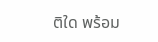ติใด พร้อม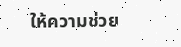ให้ความช่วย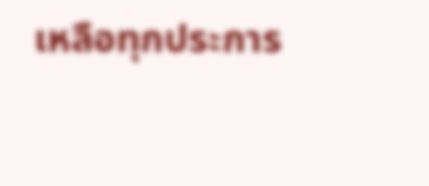เหลือทุกประการ